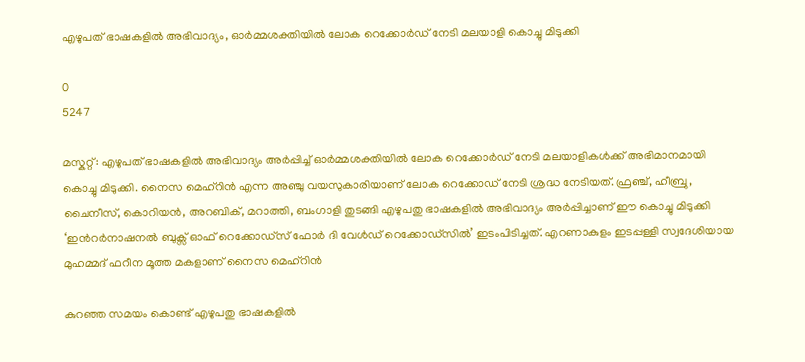എഴുപത് ഭാഷകളിൽ അഭിവാദ്യം, ഓർമ്മശക്തിയിൽ ലോക റെക്കോർഡ് നേടി മലയാളി കൊച്ചു മിടുക്കി

0
5247

മസ്കറ്റ്: എഴുപത് ഭാഷകളിൽ അഭിവാദ്യം അർപ്പിച്ച് ഓർമ്മശക്തിയിൽ ലോക റെക്കോർഡ് നേടി മലയാളികൾക്ക് അഭിമാനമായി കൊച്ചു മിടുക്കി. നൈസ മെഹ്‌റിൻ എന്ന അഞ്ചു വയസുകാരിയാണ് ലോക റെക്കോഡ് നേടി ശ്രദ്ധ നേടിയത്. ഫ്രഞ്ച്, ഹീബ്രു, ചൈനീസ്, കൊറിയൻ, അറബിക്, മറാത്തി, ബംഗാളി തുടങ്ങി എഴുപതു ഭാഷകളിൽ അഭിവാദ്യം അർപ്പിച്ചാണ് ഈ കൊച്ചു മിടുക്കി ‘ഇൻറർനാഷനൽ ബുക്സ് ഓഫ് റെക്കോഡ്‌സ് ഫോർ ദി വേൾഡ് റെക്കോഡ്സിൽ’ ഇടംപിടിച്ചത്. എറണാകുളം ഇടപ്പള്ളി സ്വദേശിയായ മുഹമ്മദ് ഫറീന മൂത്ത മകളാണ് നൈസ മെഹ്‌റിൻ

കുറഞ്ഞ സമയം കൊണ്ട് എഴുപതു ഭാഷകളിൽ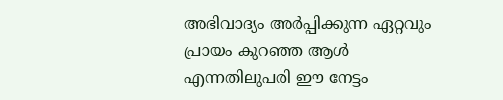അഭിവാദ്യം അർപ്പിക്കുന്ന ഏറ്റവും പ്രായം കുറഞ്ഞ ആൾ എന്നതിലുപരി ഈ നേട്ടം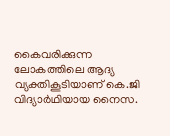കൈവരിക്കുന്ന ലോകത്തിലെ ആദ്യ വ്യക്തികൂടിയാണ് കെ.ജി വിദ്യാർഥിയായ നൈസ.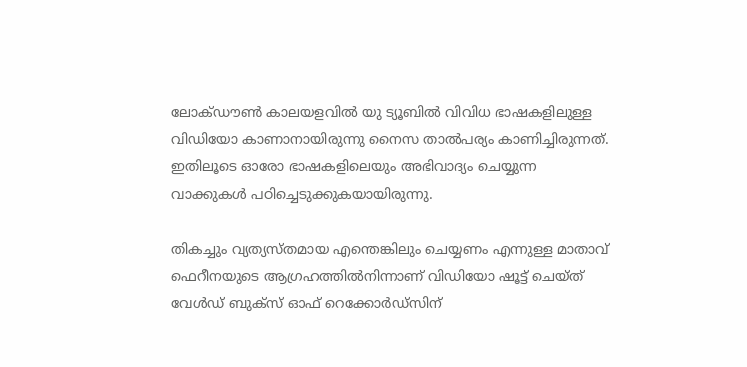ലോക്ഡൗൺ കാലയളവിൽ യു ട്യൂബിൽ വിവിധ ഭാഷകളിലുള്ള വിഡിയോ കാണാനായിരുന്നു നൈസ താൽപര്യം കാണിച്ചിരുന്നത്. ഇതിലൂടെ ഓരോ ഭാഷകളിലെയും അഭിവാദ്യം ചെയ്യുന്ന വാക്കുകൾ പഠിച്ചെടുക്കുകയായിരുന്നു.

തികച്ചും വ്യത്യസ്തമായ എന്തെങ്കിലും ചെയ്യണം എന്നുള്ള മാതാവ് ഫെറീനയുടെ ആഗ്രഹത്തിൽനിന്നാണ് വിഡിയോ ഷൂട്ട് ചെയ്ത് വേൾഡ് ബുക്സ് ഓഫ് റെക്കോർഡ്സിന്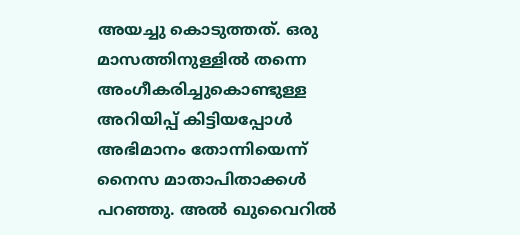അയച്ചു കൊടുത്തത്. ഒരു മാസത്തിനുള്ളിൽ തന്നെ അംഗീകരിച്ചുകൊണ്ടുള്ള അറിയിപ്പ് കിട്ടിയപ്പോൾ അഭിമാനം തോന്നിയെന്ന് നൈസ മാതാപിതാക്കൾ പറഞ്ഞു. അൽ ഖുവൈറിൽ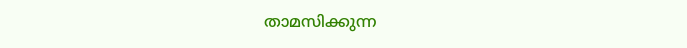താമസിക്കുന്ന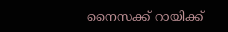നൈസക്ക് റായിക്ക്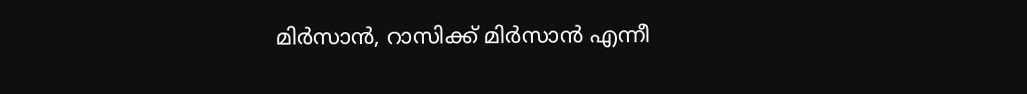മിർസാൻ, റാസിക്ക് മിർസാൻ എന്നീ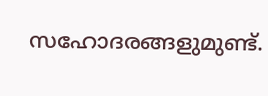സഹോദരങ്ങളുമുണ്ട്.